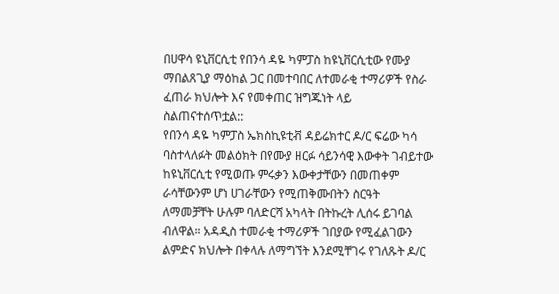በሀዋሳ ዩኒቨርሲቲ የበንሳ ዳዬ ካምፓስ ከዩኒቨርሲቲው የሙያ ማበልጸጊያ ማዕከል ጋር በመተባበር ለተመራቂ ተማሪዎች የስራ ፈጠራ ክህሎት እና የመቀጠር ዝግጁነት ላይ ስልጠናተሰጥቷል::
የበንሳ ዳዬ ካምፓስ ኤክስኪዩቲቭ ዳይሬክተር ዶ/ር ፍሬው ካሳ ባስተላለፉት መልዕክት በየሙያ ዘርፉ ሳይንሳዊ እውቀት ገብይተው ከዩኒቨርሲቲ የሚወጡ ምሩቃን እውቀታቸውን በመጠቀም ራሳቸውንም ሆነ ሀገራቸውን የሚጠቅሙበትን ስርዓት ለማመቻቸት ሁሉም ባለድርሻ አካላት በትኩረት ሊሰሩ ይገባል ብለዋል። አዳዲስ ተመራቂ ተማሪዎች ገበያው የሚፈልገውን ልምድና ክህሎት በቀላሉ ለማግኘት እንደሚቸገሩ የገለጹት ዶ/ር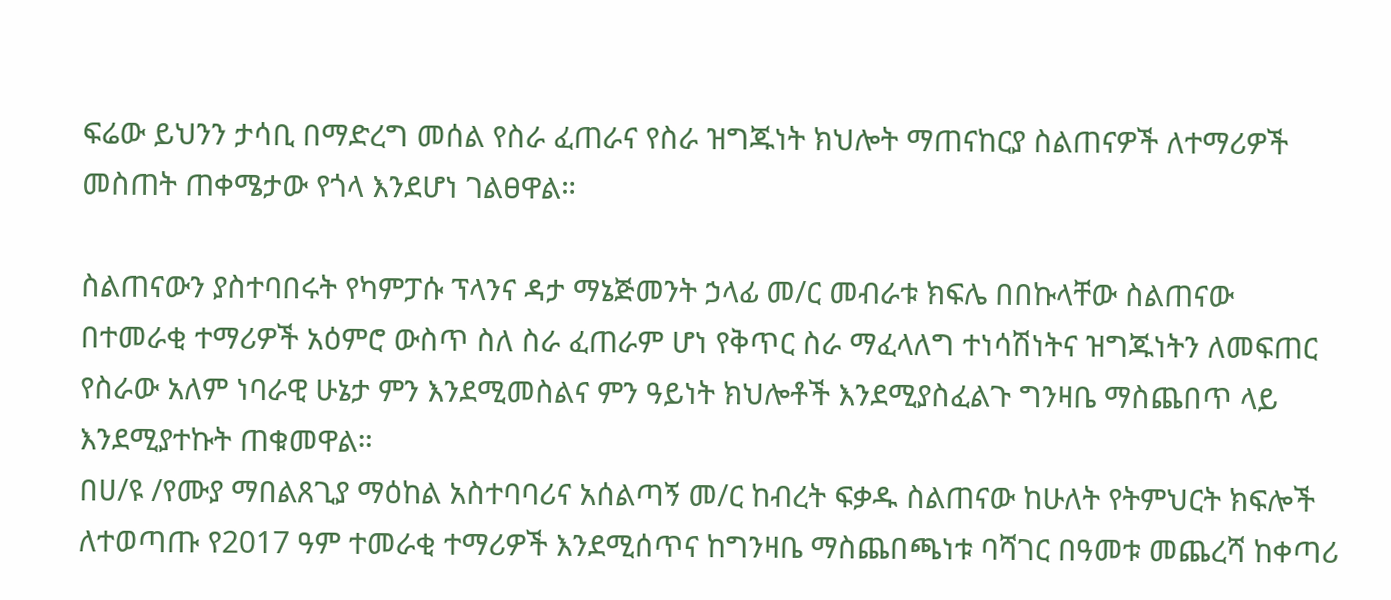ፍሬው ይህንን ታሳቢ በማድረግ መሰል የስራ ፈጠራና የስራ ዝግጁነት ክህሎት ማጠናከርያ ስልጠናዎች ለተማሪዎች መስጠት ጠቀሜታው የጎላ እንደሆነ ገልፀዋል።

ስልጠናውን ያስተባበሩት የካምፓሱ ፕላንና ዳታ ማኔጅመንት ኃላፊ መ/ር መብራቱ ክፍሌ በበኩላቸው ስልጠናው በተመራቂ ተማሪዎች አዕምሮ ውስጥ ስለ ስራ ፈጠራም ሆነ የቅጥር ስራ ማፈላለግ ተነሳሽነትና ዝግጁነትን ለመፍጠር የስራው አለም ነባራዊ ሁኔታ ምን እንደሚመስልና ምን ዓይነት ክህሎቶች እንደሚያስፈልጉ ግንዛቤ ማስጨበጥ ላይ እንደሚያተኩት ጠቁመዋል።
በሀ/ዩ /የሙያ ማበልጸጊያ ማዕከል አስተባባሪና አሰልጣኝ መ/ር ከብረት ፍቃዱ ስልጠናው ከሁለት የትምህርት ክፍሎች ለተወጣጡ የ2017 ዓም ተመራቂ ተማሪዎች እንደሚሰጥና ከግንዛቤ ማስጨበጫነቱ ባሻገር በዓመቱ መጨረሻ ከቀጣሪ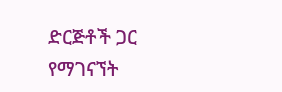ድርጅቶች ጋር የማገናኘት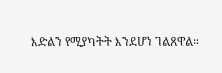እድልን የሚያካትት እንደሆነ ገልጸዋል።